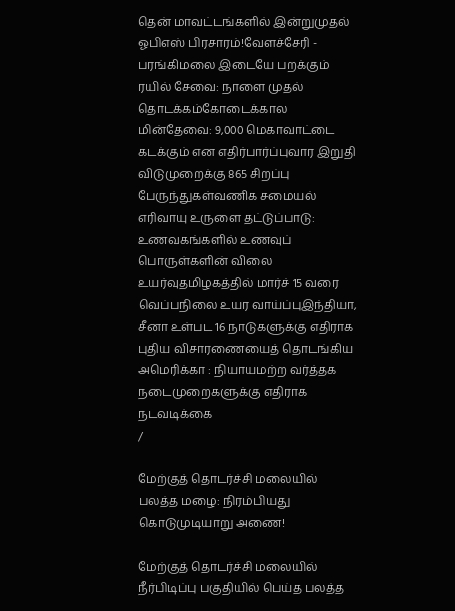தென் மாவட்டங்களில் இன்றுமுதல் ஓபிஎஸ் பிரசாரம்!வேளச்சேரி - பரங்கிமலை இடையே பறக்கும் ரயில் சேவை: நாளை முதல் தொடக்கம்கோடைக்கால மின்தேவை: 9,000 மெகாவாட்டை கடக்கும் என எதிர்பார்ப்புவார இறுதி விடுமுறைக்கு 865 சிறப்பு பேருந்துகள்வணிக சமையல் எரிவாயு உருளை தட்டுப்பாடு: உணவகங்களில் உணவுப் பொருள்களின் விலை உயர்வுதமிழகத்தில் மார்ச் 15 வரை வெப்பநிலை உயர வாய்ப்புஇந்தியா, சீனா உள்பட 16 நாடுகளுக்கு எதிராக புதிய விசாரணையைத் தொடங்கிய அமெரிக்கா : நியாயமற்ற வர்த்தக நடைமுறைகளுக்கு எதிராக நடவடிக்கை
/

மேற்குத் தொடர்ச்சி மலையில் பலத்த மழை: நிரம்பியது கொடுமுடியாறு அணை!

மேற்குத் தொடர்ச்சி மலையில் நீர்பிடிப்பு பகுதியில் பெய்த பலத்த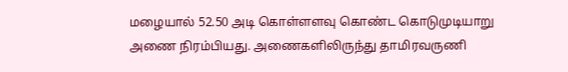மழையால் 52.50 அடி கொள்ளளவு கொண்ட கொடுமுடியாறு அணை நிரம்பியது. அணைகளிலிருந்து தாமிரவருணி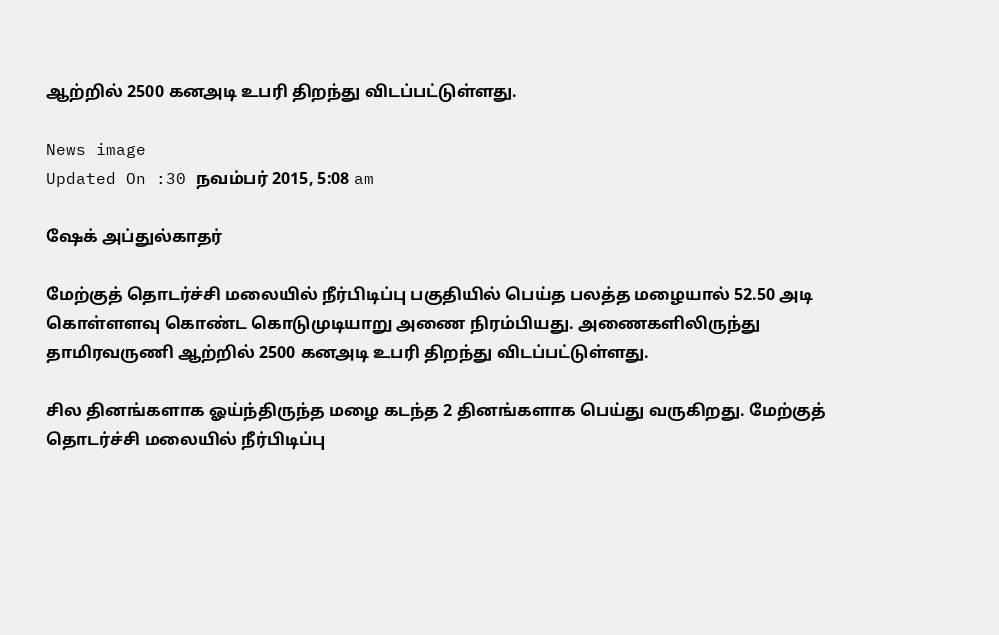ஆற்றில் 2500 கனஅடி உபரி திறந்து விடப்பட்டுள்ளது.

News image
Updated On :30 நவம்பர் 2015, 5:08 am

ஷேக் அப்துல்காதர்

மேற்குத் தொடர்ச்சி மலையில் நீர்பிடிப்பு பகுதியில் பெய்த பலத்த மழையால் 52.50 அடி கொள்ளளவு கொண்ட கொடுமுடியாறு அணை நிரம்பியது. அணைகளிலிருந்து தாமிரவருணி ஆற்றில் 2500 கனஅடி உபரி திறந்து விடப்பட்டுள்ளது.

சில தினங்களாக ஓய்ந்திருந்த மழை கடந்த 2 தினங்களாக பெய்து வருகிறது. மேற்குத் தொடர்ச்சி மலையில் நீர்பிடிப்பு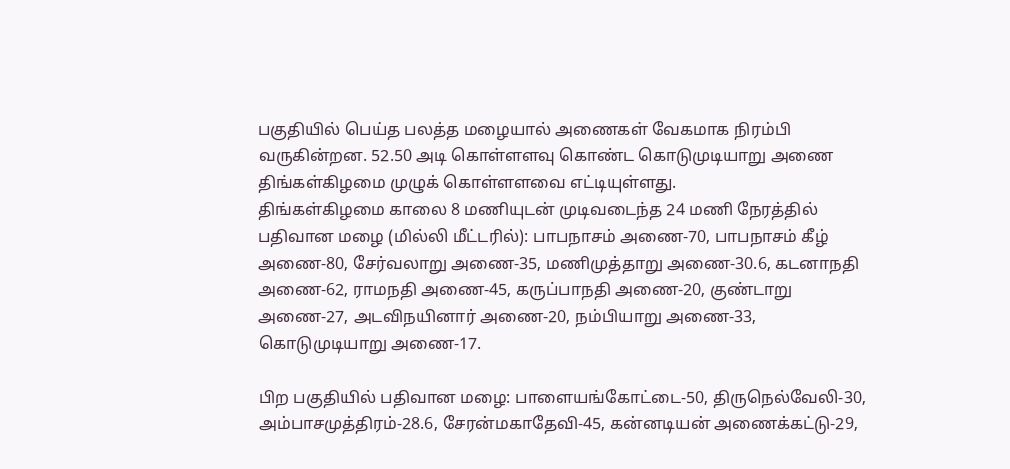பகுதியில் பெய்த பலத்த மழையால் அணைகள் வேகமாக நிரம்பி வருகின்றன. 52.50 அடி கொள்ளளவு கொண்ட கொடுமுடியாறு அணை திங்கள்கிழமை முழுக் கொள்ளளவை எட்டியுள்ளது.
திங்கள்கிழமை காலை 8 மணியுடன் முடிவடைந்த 24 மணி நேரத்தில் பதிவான மழை (மில்லி மீட்டரில்): பாபநாசம் அணை-70, பாபநாசம் கீழ் அணை-80, சேர்வலாறு அணை-35, மணிமுத்தாறு அணை-30.6, கடனாநதி அணை-62, ராமநதி அணை-45, கருப்பாநதி அணை-20, குண்டாறு அணை-27, அடவிநயினார் அணை-20, நம்பியாறு அணை-33, கொடுமுடியாறு அணை-17.

பிற பகுதியில் பதிவான மழை: பாளையங்கோட்டை-50, திருநெல்வேலி-30, அம்பாசமுத்திரம்-28.6, சேரன்மகாதேவி-45, கன்னடியன் அணைக்கட்டு-29,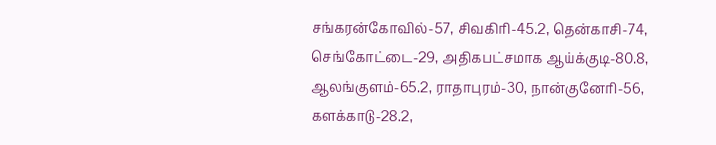சங்கரன்கோவில்-57, சிவகிரி-45.2, தென்காசி-74, செங்கோட்டை-29, அதிகபட்சமாக ஆய்க்குடி-80.8, ஆலங்குளம்-65.2, ராதாபுரம்-30, நான்குனேரி-56, களக்காடு-28.2,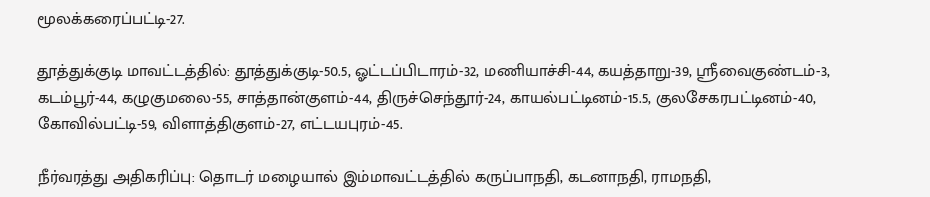மூலக்கரைப்பட்டி-27.

தூத்துக்குடி மாவட்டத்தில்: தூத்துக்குடி-50.5, ஓட்டப்பிடாரம்-32, மணியாச்சி-44, கயத்தாறு-39, ஸ்ரீவைகுண்டம்-3, கடம்பூர்-44, கழுகுமலை-55, சாத்தான்குளம்-44, திருச்செந்தூர்-24, காயல்பட்டினம்-15.5, குலசேகரபட்டினம்-40, கோவில்பட்டி-59, விளாத்திகுளம்-27, எட்டயபுரம்-45.

நீர்வரத்து அதிகரிப்பு: தொடர் மழையால் இம்மாவட்டத்தில் கருப்பாநதி, கடனாநதி, ராமநதி,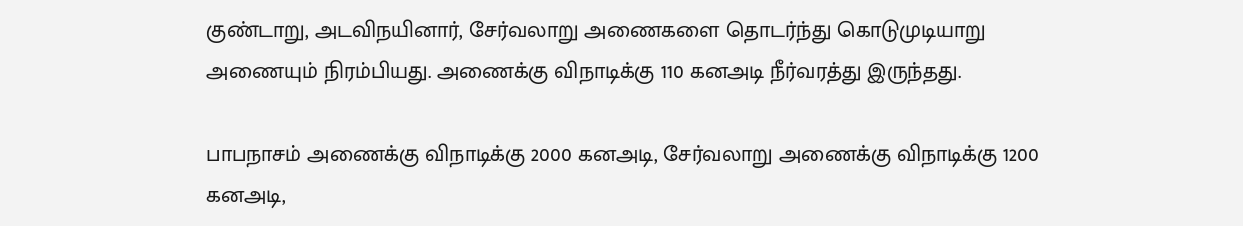குண்டாறு, அடவிநயினார், சேர்வலாறு அணைகளை தொடர்ந்து கொடுமுடியாறு அணையும் நிரம்பியது. அணைக்கு விநாடிக்கு 110 கனஅடி நீர்வரத்து இருந்தது.

பாபநாசம் அணைக்கு விநாடிக்கு 2000 கனஅடி, சேர்வலாறு அணைக்கு விநாடிக்கு 1200 கனஅடி,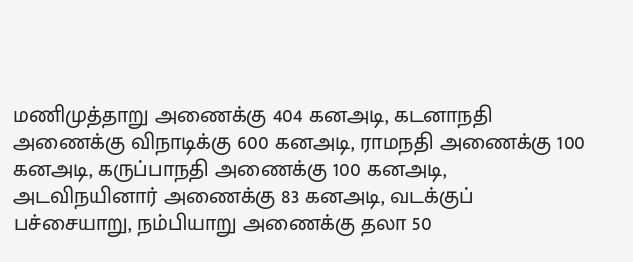மணிமுத்தாறு அணைக்கு 404 கனஅடி, கடனாநதி அணைக்கு விநாடிக்கு 600 கனஅடி, ராமநதி அணைக்கு 100 கனஅடி, கருப்பாநதி அணைக்கு 100 கனஅடி,  அடவிநயினார் அணைக்கு 83 கனஅடி, வடக்குப் பச்சையாறு, நம்பியாறு அணைக்கு தலா 50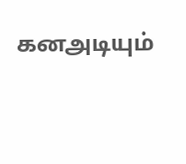கனஅடியும்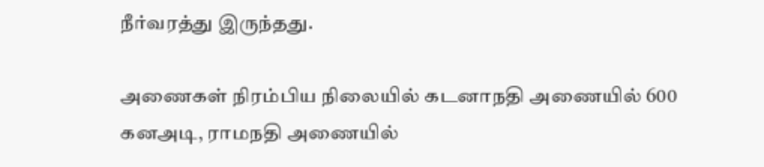நீர்வரத்து இருந்தது.

அணைகள் நிரம்பிய நிலையில் கடனாநதி அணையில் 600 கனஅடி, ராமநதி அணையில்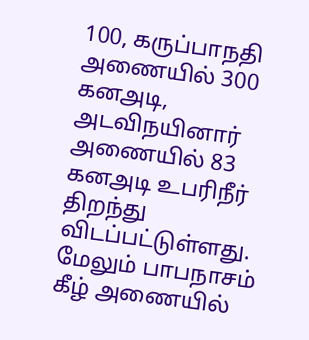100, கருப்பாநதி அணையில் 300 கனஅடி, அடவிநயினார் அணையில் 83 கனஅடி உபரிநீர் திறந்து விடப்பட்டுள்ளது. மேலும் பாபநாசம் கீழ் அணையில்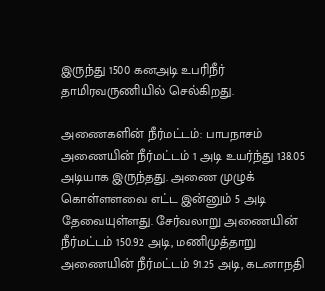இருந்து 1500 கனஅடி உபரிநீர் தாமிரவருணியில் செல்கிறது.

அணைகளின் நீர்மட்டம்: பாபநாசம் அணையின் நீர்மட்டம் 1 அடி உயர்ந்து 138.05 அடியாக இருந்தது. அணை முழுக் கொள்ளளவை எட்ட இன்னும் 5 அடி தேவையுள்ளது. சேர்வலாறு அணையின் நீர்மட்டம் 150.92 அடி, மணிமுத்தாறு அணையின் நீர்மட்டம் 91.25 அடி, கடனாநதி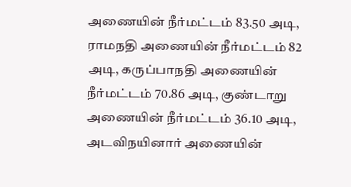அணையின் நீர்மட்டம் 83.50 அடி, ராமநதி அணையின் நீர்மட்டம் 82 அடி, கருப்பாநதி அணையின் நீர்மட்டம் 70.86 அடி, குண்டாறு அணையின் நீர்மட்டம் 36.10 அடி, அடவிநயினார் அணையின்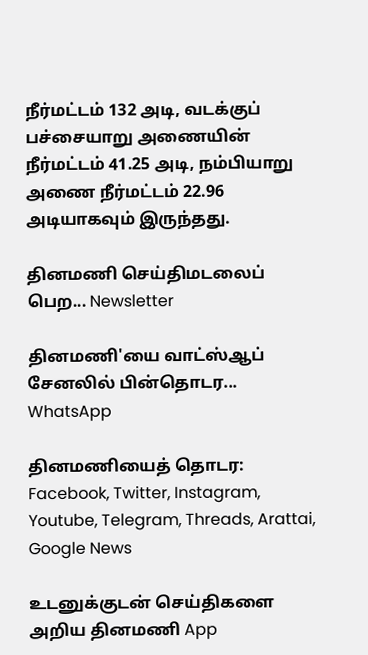நீர்மட்டம் 132 அடி, வடக்குப் பச்சையாறு அணையின் நீர்மட்டம் 41.25 அடி, நம்பியாறு அணை நீர்மட்டம் 22.96 அடியாகவும் இருந்தது.

தினமணி செய்திமடலைப் பெற... Newsletter

தினமணி'யை வாட்ஸ்ஆப் சேனலில் பின்தொடர... WhatsApp

தினமணியைத் தொடர: Facebook, Twitter, Instagram, Youtube, Telegram, Threads, Arattai, Google News

உடனுக்குடன் செய்திகளை அறிய தினமணி App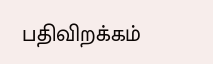பதிவிறக்கம்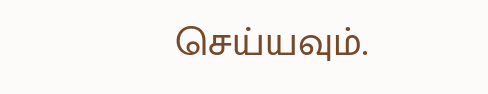செய்யவும்.